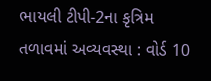ભાયલી ટીપી-2ના કૃત્રિમ તળાવમાં અવ્યવસ્થા : વોર્ડ 10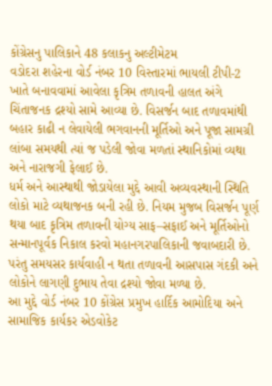કોંગ્રેસનુ પાલિકાને 48 કલાકનુ અલ્ટીમેટમ
વડોદરા શહેરના વોર્ડ નંબર 10 વિસ્તારમાં ભાયલી ટીપી-2 ખાતે બનાવવામાં આવેલા કૃત્રિમ તળાવની હાલત અંગે ચિંતાજનક દ્રશ્યો સામે આવ્યા છે. વિસર્જન બાદ તળાવમાંથી બહાર કાઢી ન લેવાયેલી ભગવાનની મૂર્તિઓ અને પૂજા સામગ્રી લાંબા સમયથી ત્યાં જ પડેલી જોવા મળતાં સ્થાનિકોમાં વ્યથા અને નારાજગી ફેલાઈ છે.
ધર્મ અને આસ્થાથી જોડાયેલા મુદ્દે આવી અવ્યવસ્થાની સ્થિતિ લોકો માટે વ્યથાજનક બની રહી છે. નિયમ મુજબ વિસર્જન પૂર્ણ થયા બાદ કૃત્રિમ તળાવની યોગ્ય સાફ–સફાઈ અને મૂર્તિઓનો સન્માનપૂર્વક નિકાલ કરવો મહાનગરપાલિકાની જવાબદારી છે. પરંતુ સમયસર કાર્યવાહી ન થતા તળાવની આસપાસ ગંદકી અને લોકોને લાગણી દુભાય તેવા દ્રશ્યો જોવા મળ્યા છે.
આ મુદ્દે વોર્ડ નંબર 10 કોંગ્રેસ પ્રમુખ હાર્દિક આમોદિયા અને સામાજિક કાર્યકર એડવોકેટ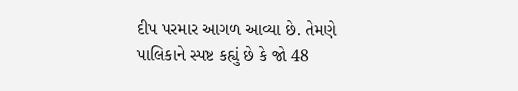દીપ પરમાર આગળ આવ્યા છે. તેમણે પાલિકાને સ્પષ્ટ કહ્યું છે કે જો 48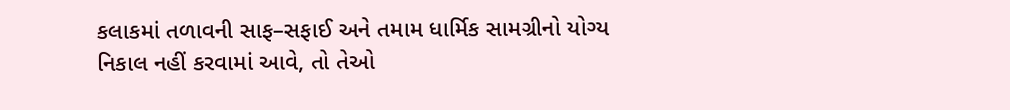કલાકમાં તળાવની સાફ–સફાઈ અને તમામ ધાર્મિક સામગ્રીનો યોગ્ય નિકાલ નહીં કરવામાં આવે, તો તેઓ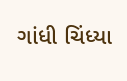ગાંધી ચિંધ્યા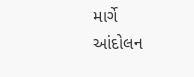માર્ગે આંદોલન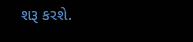શરૂ કરશે.